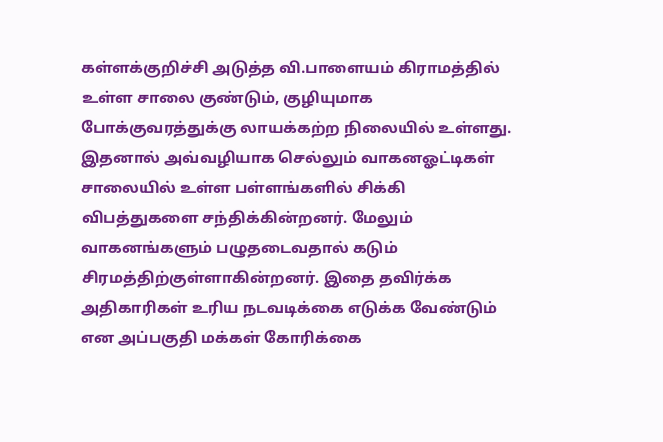கள்ளக்குறிச்சி அடுத்த வி.பாளையம் கிராமத்தில் உள்ள சாலை குண்டும், குழியுமாக போக்குவரத்துக்கு லாயக்கற்ற நிலையில் உள்ளது. இதனால் அவ்வழியாக செல்லும் வாகனஓட்டிகள் சாலையில் உள்ள பள்ளங்களில் சிக்கி விபத்துகளை சந்திக்கின்றனர். மேலும் வாகனங்களும் பழுதடைவதால் கடும் சிரமத்திற்குள்ளாகின்றனர். இதை தவிர்க்க அதிகாரிகள் உரிய நடவடிக்கை எடுக்க வேண்டும் என அப்பகுதி மக்கள் கோரிக்கை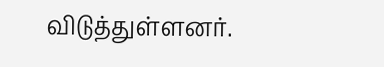விடுத்துள்ளனர்.